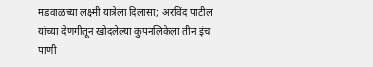मडवाळच्या लक्ष्मी यात्रेला दिलासा; अरविंद पाटील यांच्या देणगीतून खोदलेल्या कुपनलिकेला तीन इंच पाणी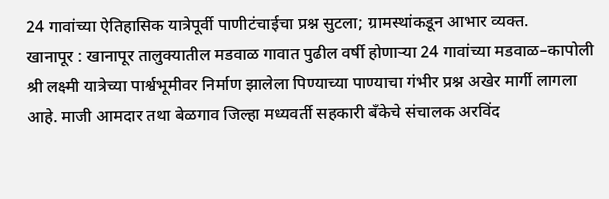24 गावांच्या ऐतिहासिक यात्रेपूर्वी पाणीटंचाईचा प्रश्न सुटला; ग्रामस्थांकडून आभार व्यक्त.
खानापूर : खानापूर तालुक्यातील मडवाळ गावात पुढील वर्षी होणाऱ्या 24 गावांच्या मडवाळ–कापोली श्री लक्ष्मी यात्रेच्या पार्श्वभूमीवर निर्माण झालेला पिण्याच्या पाण्याचा गंभीर प्रश्न अखेर मार्गी लागला आहे. माजी आमदार तथा बेळगाव जिल्हा मध्यवर्ती सहकारी बँकेचे संचालक अरविंद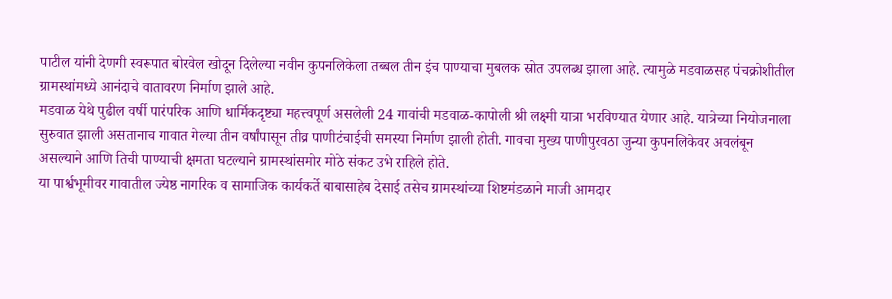पाटील यांनी देणगी स्वरूपात बोरवेल खोदून दिलेल्या नवीन कुपनलिकेला तब्बल तीन इंच पाण्याचा मुबलक स्रोत उपलब्ध झाला आहे. त्यामुळे मडवाळसह पंचक्रोशीतील ग्रामस्थांमध्ये आनंदाचे वातावरण निर्माण झाले आहे.
मडवाळ येथे पुढील वर्षी पारंपरिक आणि धार्मिकदृष्ट्या महत्त्वपूर्ण असलेली 24 गावांची मडवाळ-कापोली श्री लक्ष्मी यात्रा भरविण्यात येणार आहे. यात्रेच्या नियोजनाला सुरुवात झाली असतानाच गावात गेल्या तीन वर्षांपासून तीव्र पाणीटंचाईची समस्या निर्माण झाली होती. गावचा मुख्य पाणीपुरवठा जुन्या कुपनलिकेवर अवलंबून असल्याने आणि तिची पाण्याची क्षमता घटल्याने ग्रामस्थांसमोर मोठे संकट उभे राहिले होते.
या पार्श्वभूमीवर गावातील ज्येष्ठ नागरिक व सामाजिक कार्यकर्ते बाबासाहेब देसाई तसेच ग्रामस्थांच्या शिष्टमंडळाने माजी आमदार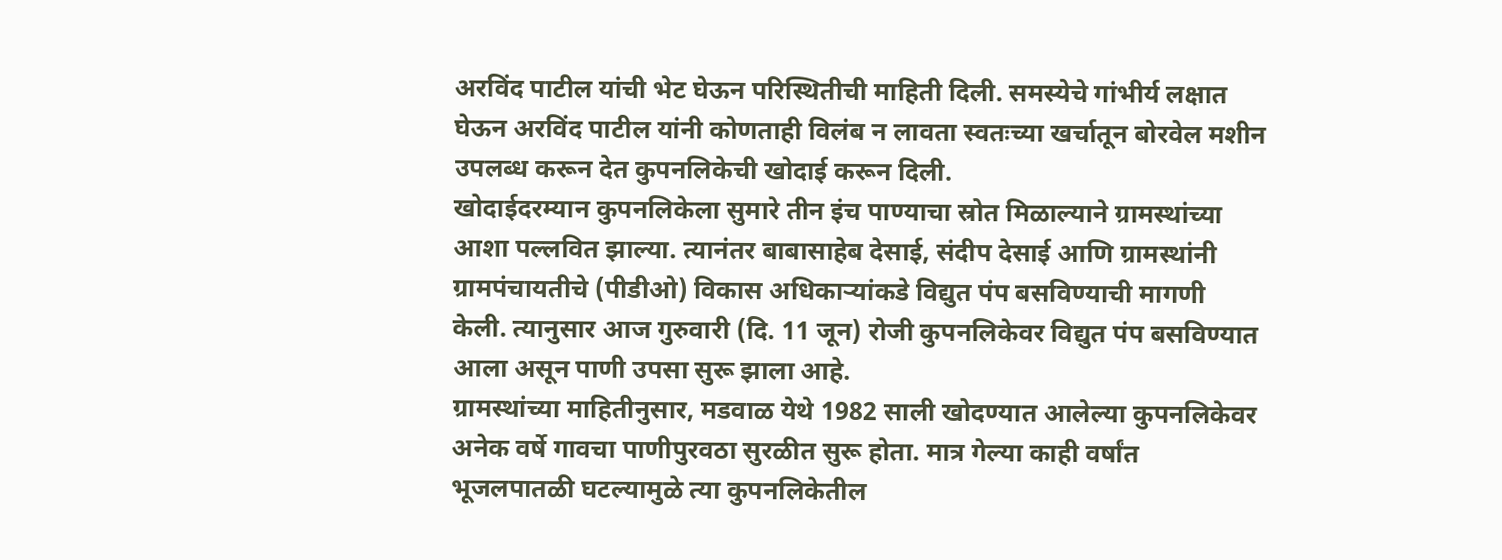अरविंद पाटील यांची भेट घेऊन परिस्थितीची माहिती दिली. समस्येचे गांभीर्य लक्षात घेऊन अरविंद पाटील यांनी कोणताही विलंब न लावता स्वतःच्या खर्चातून बोरवेल मशीन उपलब्ध करून देत कुपनलिकेची खोदाई करून दिली.
खोदाईदरम्यान कुपनलिकेला सुमारे तीन इंच पाण्याचा स्रोत मिळाल्याने ग्रामस्थांच्या आशा पल्लवित झाल्या. त्यानंतर बाबासाहेब देसाई, संदीप देसाई आणि ग्रामस्थांनी ग्रामपंचायतीचे (पीडीओ) विकास अधिकाऱ्यांकडे विद्युत पंप बसविण्याची मागणी केली. त्यानुसार आज गुरुवारी (दि. 11 जून) रोजी कुपनलिकेवर विद्युत पंप बसविण्यात आला असून पाणी उपसा सुरू झाला आहे.
ग्रामस्थांच्या माहितीनुसार, मडवाळ येथे 1982 साली खोदण्यात आलेल्या कुपनलिकेवर अनेक वर्षे गावचा पाणीपुरवठा सुरळीत सुरू होता. मात्र गेल्या काही वर्षांत भूजलपातळी घटल्यामुळे त्या कुपनलिकेतील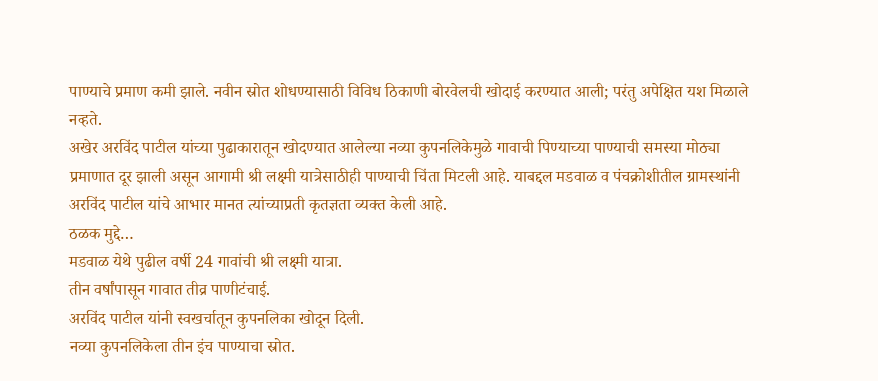पाण्याचे प्रमाण कमी झाले. नवीन स्रोत शोधण्यासाठी विविध ठिकाणी बोरवेलची खोदाई करण्यात आली; परंतु अपेक्षित यश मिळाले नव्हते.
अखेर अरविंद पाटील यांच्या पुढाकारातून खोदण्यात आलेल्या नव्या कुपनलिकेमुळे गावाची पिण्याच्या पाण्याची समस्या मोठ्या प्रमाणात दूर झाली असून आगामी श्री लक्ष्मी यात्रेसाठीही पाण्याची चिंता मिटली आहे. याबद्दल मडवाळ व पंचक्रोशीतील ग्रामस्थांनी अरविंद पाटील यांचे आभार मानत त्यांच्याप्रती कृतज्ञता व्यक्त केली आहे.
ठळक मुद्दे…
मडवाळ येथे पुढील वर्षी 24 गावांची श्री लक्ष्मी यात्रा.
तीन वर्षांपासून गावात तीव्र पाणीटंचाई.
अरविंद पाटील यांनी स्वखर्चातून कुपनलिका खोदून दिली.
नव्या कुपनलिकेला तीन इंच पाण्याचा स्रोत.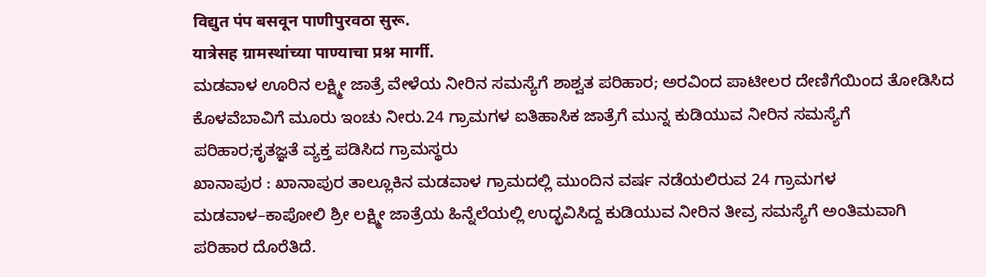विद्युत पंप बसवून पाणीपुरवठा सुरू.
यात्रेसह ग्रामस्थांच्या पाण्याचा प्रश्न मार्गी.
ಮಡವಾಳ ಊರಿನ ಲಕ್ಷ್ಮೀ ಜಾತ್ರೆ ವೇಳೆಯ ನೀರಿನ ಸಮಸ್ಯೆಗೆ ಶಾಶ್ವತ ಪರಿಹಾರ; ಅರವಿಂದ ಪಾಟೀಲರ ದೇಣಿಗೆಯಿಂದ ತೋಡಿಸಿದ ಕೊಳವೆಬಾವಿಗೆ ಮೂರು ಇಂಚು ನೀರು.24 ಗ್ರಾಮಗಳ ಐತಿಹಾಸಿಕ ಜಾತ್ರೆಗೆ ಮುನ್ನ ಕುಡಿಯುವ ನೀರಿನ ಸಮಸ್ಯೆಗೆ ಪರಿಹಾರ;ಕೃತಜ್ಞತೆ ವ್ಯಕ್ತ ಪಡಿಸಿದ ಗ್ರಾಮಸ್ಥರು
ಖಾನಾಪುರ : ಖಾನಾಪುರ ತಾಲ್ಲೂಕಿನ ಮಡವಾಳ ಗ್ರಾಮದಲ್ಲಿ ಮುಂದಿನ ವರ್ಷ ನಡೆಯಲಿರುವ 24 ಗ್ರಾಮಗಳ ಮಡವಾಳ–ಕಾಪೋಲಿ ಶ್ರೀ ಲಕ್ಷ್ಮೀ ಜಾತ್ರೆಯ ಹಿನ್ನೆಲೆಯಲ್ಲಿ ಉದ್ಭವಿಸಿದ್ದ ಕುಡಿಯುವ ನೀರಿನ ತೀವ್ರ ಸಮಸ್ಯೆಗೆ ಅಂತಿಮವಾಗಿ ಪರಿಹಾರ ದೊರೆತಿದೆ.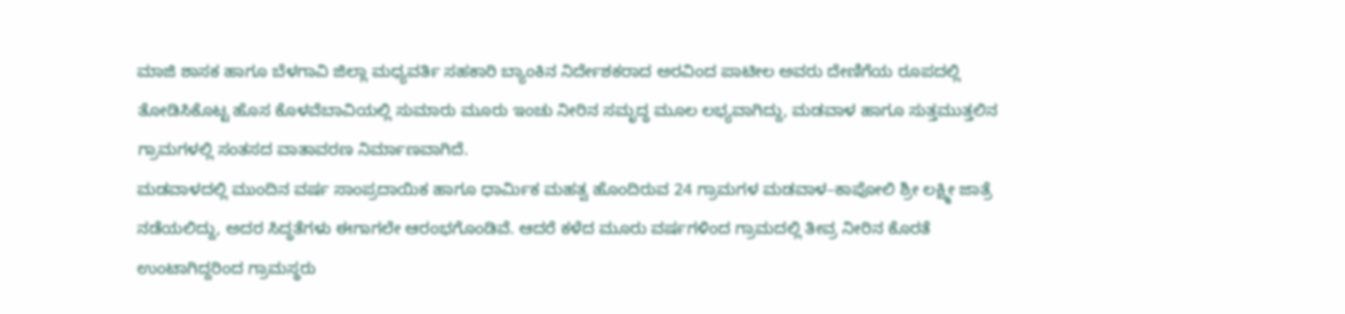ಮಾಜಿ ಶಾಸಕ ಹಾಗೂ ಬೆಳಗಾವಿ ಜಿಲ್ಲಾ ಮಧ್ಯವರ್ತಿ ಸಹಕಾರಿ ಬ್ಯಾಂಕಿನ ನಿರ್ದೇಶಕರಾದ ಅರವಿಂದ ಪಾಟೀಲ ಅವರು ದೇಣಿಗೆಯ ರೂಪದಲ್ಲಿ ತೋಡಿಸಿಕೊಟ್ಟ ಹೊಸ ಕೊಳವೆಬಾವಿಯಲ್ಲಿ ಸುಮಾರು ಮೂರು ಇಂಚು ನೀರಿನ ಸಮೃದ್ಧ ಮೂಲ ಲಭ್ಯವಾಗಿದ್ದು, ಮಡವಾಳ ಹಾಗೂ ಸುತ್ತಮುತ್ತಲಿನ ಗ್ರಾಮಗಳಲ್ಲಿ ಸಂತಸದ ವಾತಾವರಣ ನಿರ್ಮಾಣವಾಗಿದೆ.
ಮಡವಾಳದಲ್ಲಿ ಮುಂದಿನ ವರ್ಷ ಸಾಂಪ್ರದಾಯಿಕ ಹಾಗೂ ಧಾರ್ಮಿಕ ಮಹತ್ವ ಹೊಂದಿರುವ 24 ಗ್ರಾಮಗಳ ಮಡವಾಳ–ಕಾಪೋಲಿ ಶ್ರೀ ಲಕ್ಷ್ಮೀ ಜಾತ್ರೆ ನಡೆಯಲಿದ್ದು, ಅದರ ಸಿದ್ಧತೆಗಳು ಈಗಾಗಲೇ ಆರಂಭಗೊಂಡಿವೆ. ಆದರೆ ಕಳೆದ ಮೂರು ವರ್ಷಗಳಿಂದ ಗ್ರಾಮದಲ್ಲಿ ತೀವ್ರ ನೀರಿನ ಕೊರತೆ ಉಂಟಾಗಿದ್ದರಿಂದ ಗ್ರಾಮಸ್ಥರು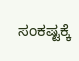ಸಂಕಷ್ಟಕ್ಕೆ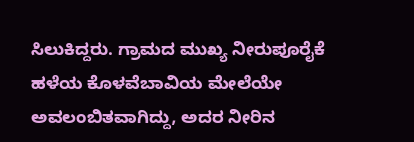ಸಿಲುಕಿದ್ದರು. ಗ್ರಾಮದ ಮುಖ್ಯ ನೀರುಪೂರೈಕೆ ಹಳೆಯ ಕೊಳವೆಬಾವಿಯ ಮೇಲೆಯೇ ಅವಲಂಬಿತವಾಗಿದ್ದು, ಅದರ ನೀರಿನ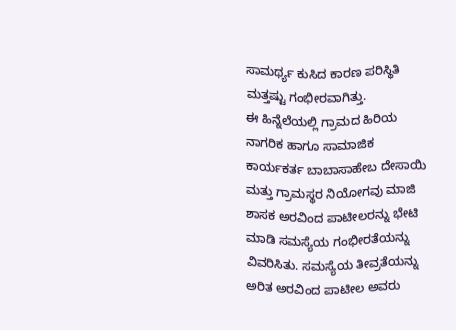ಸಾಮರ್ಥ್ಯ ಕುಸಿದ ಕಾರಣ ಪರಿಸ್ಥಿತಿ ಮತ್ತಷ್ಟು ಗಂಭೀರವಾಗಿತ್ತು.
ಈ ಹಿನ್ನೆಲೆಯಲ್ಲಿ ಗ್ರಾಮದ ಹಿರಿಯ ನಾಗರಿಕ ಹಾಗೂ ಸಾಮಾಜಿಕ ಕಾರ್ಯಕರ್ತ ಬಾಬಾಸಾಹೇಬ ದೇಸಾಯಿ ಮತ್ತು ಗ್ರಾಮಸ್ಥರ ನಿಯೋಗವು ಮಾಜಿ ಶಾಸಕ ಅರವಿಂದ ಪಾಟೀಲರನ್ನು ಭೇಟಿ ಮಾಡಿ ಸಮಸ್ಯೆಯ ಗಂಭೀರತೆಯನ್ನು ವಿವರಿಸಿತು. ಸಮಸ್ಯೆಯ ತೀವ್ರತೆಯನ್ನು ಅರಿತ ಅರವಿಂದ ಪಾಟೀಲ ಅವರು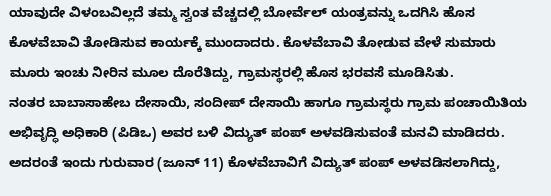ಯಾವುದೇ ವಿಳಂಬವಿಲ್ಲದೆ ತಮ್ಮ ಸ್ವಂತ ವೆಚ್ಚದಲ್ಲಿ ಬೋರ್ವೆಲ್ ಯಂತ್ರವನ್ನು ಒದಗಿಸಿ ಹೊಸ ಕೊಳವೆಬಾವಿ ತೋಡಿಸುವ ಕಾರ್ಯಕ್ಕೆ ಮುಂದಾದರು. ಕೊಳವೆಬಾವಿ ತೋಡುವ ವೇಳೆ ಸುಮಾರು ಮೂರು ಇಂಚು ನೀರಿನ ಮೂಲ ದೊರೆತಿದ್ದು, ಗ್ರಾಮಸ್ಥರಲ್ಲಿ ಹೊಸ ಭರವಸೆ ಮೂಡಿಸಿತು.
ನಂತರ ಬಾಬಾಸಾಹೇಬ ದೇಸಾಯಿ, ಸಂದೀಪ್ ದೇಸಾಯಿ ಹಾಗೂ ಗ್ರಾಮಸ್ಥರು ಗ್ರಾಮ ಪಂಚಾಯಿತಿಯ ಅಭಿವೃದ್ಧಿ ಅಧಿಕಾರಿ (ಪಿಡಿಒ) ಅವರ ಬಳಿ ವಿದ್ಯುತ್ ಪಂಪ್ ಅಳವಡಿಸುವಂತೆ ಮನವಿ ಮಾಡಿದರು. ಅದರಂತೆ ಇಂದು ಗುರುವಾರ (ಜೂನ್ 11) ಕೊಳವೆಬಾವಿಗೆ ವಿದ್ಯುತ್ ಪಂಪ್ ಅಳವಡಿಸಲಾಗಿದ್ದು,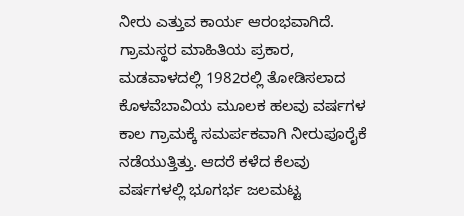ನೀರು ಎತ್ತುವ ಕಾರ್ಯ ಆರಂಭವಾಗಿದೆ.
ಗ್ರಾಮಸ್ಥರ ಮಾಹಿತಿಯ ಪ್ರಕಾರ, ಮಡವಾಳದಲ್ಲಿ 1982ರಲ್ಲಿ ತೋಡಿಸಲಾದ ಕೊಳವೆಬಾವಿಯ ಮೂಲಕ ಹಲವು ವರ್ಷಗಳ ಕಾಲ ಗ್ರಾಮಕ್ಕೆ ಸಮರ್ಪಕವಾಗಿ ನೀರುಪೂರೈಕೆ ನಡೆಯುತ್ತಿತ್ತು. ಆದರೆ ಕಳೆದ ಕೆಲವು ವರ್ಷಗಳಲ್ಲಿ ಭೂಗರ್ಭ ಜಲಮಟ್ಟ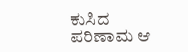ಕುಸಿದ ಪರಿಣಾಮ ಆ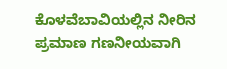ಕೊಳವೆಬಾವಿಯಲ್ಲಿನ ನೀರಿನ ಪ್ರಮಾಣ ಗಣನೀಯವಾಗಿ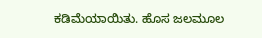ಕಡಿಮೆಯಾಯಿತು. ಹೊಸ ಜಲಮೂಲ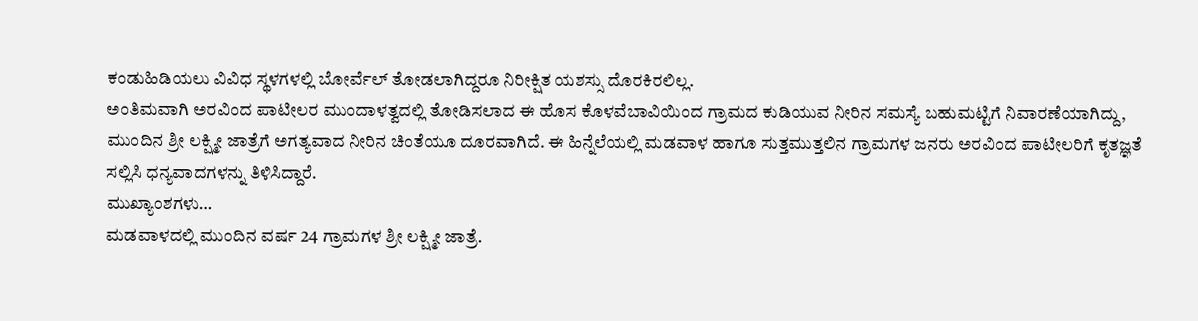ಕಂಡುಹಿಡಿಯಲು ವಿವಿಧ ಸ್ಥಳಗಳಲ್ಲಿ ಬೋರ್ವೆಲ್ ತೋಡಲಾಗಿದ್ದರೂ ನಿರೀಕ್ಷಿತ ಯಶಸ್ಸು ದೊರಕಿರಲಿಲ್ಲ.
ಅಂತಿಮವಾಗಿ ಅರವಿಂದ ಪಾಟೀಲರ ಮುಂದಾಳತ್ವದಲ್ಲಿ ತೋಡಿಸಲಾದ ಈ ಹೊಸ ಕೊಳವೆಬಾವಿಯಿಂದ ಗ್ರಾಮದ ಕುಡಿಯುವ ನೀರಿನ ಸಮಸ್ಯೆ ಬಹುಮಟ್ಟಿಗೆ ನಿವಾರಣೆಯಾಗಿದ್ದು, ಮುಂದಿನ ಶ್ರೀ ಲಕ್ಷ್ಮೀ ಜಾತ್ರೆಗೆ ಅಗತ್ಯವಾದ ನೀರಿನ ಚಿಂತೆಯೂ ದೂರವಾಗಿದೆ. ಈ ಹಿನ್ನೆಲೆಯಲ್ಲಿ ಮಡವಾಳ ಹಾಗೂ ಸುತ್ತಮುತ್ತಲಿನ ಗ್ರಾಮಗಳ ಜನರು ಅರವಿಂದ ಪಾಟೀಲರಿಗೆ ಕೃತಜ್ಞತೆ ಸಲ್ಲಿಸಿ ಧನ್ಯವಾದಗಳನ್ನು ತಿಳಿಸಿದ್ದಾರೆ.
ಮುಖ್ಯಾಂಶಗಳು…
ಮಡವಾಳದಲ್ಲಿ ಮುಂದಿನ ವರ್ಷ 24 ಗ್ರಾಮಗಳ ಶ್ರೀ ಲಕ್ಷ್ಮೀ ಜಾತ್ರೆ.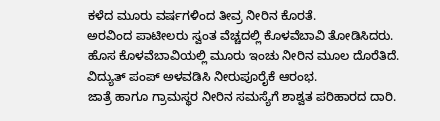ಕಳೆದ ಮೂರು ವರ್ಷಗಳಿಂದ ತೀವ್ರ ನೀರಿನ ಕೊರತೆ.
ಅರವಿಂದ ಪಾಟೀಲರು ಸ್ವಂತ ವೆಚ್ಚದಲ್ಲಿ ಕೊಳವೆಬಾವಿ ತೋಡಿಸಿದರು.
ಹೊಸ ಕೊಳವೆಬಾವಿಯಲ್ಲಿ ಮೂರು ಇಂಚು ನೀರಿನ ಮೂಲ ದೊರೆತಿದೆ.
ವಿದ್ಯುತ್ ಪಂಪ್ ಅಳವಡಿಸಿ ನೀರುಪೂರೈಕೆ ಆರಂಭ.
ಜಾತ್ರೆ ಹಾಗೂ ಗ್ರಾಮಸ್ಥರ ನೀರಿನ ಸಮಸ್ಯೆಗೆ ಶಾಶ್ವತ ಪರಿಹಾರದ ದಾರಿ.